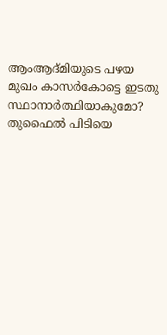ആംആദ്മിയുടെ പഴയ മുഖം കാസര്‍കോട്ടെ ഇടതു സ്ഥാനാര്‍ത്ഥിയാകുമോ? തുഫൈല്‍ പിടിയെ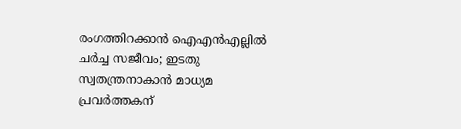രംഗത്തിറക്കാന്‍ ഐഎന്‍എല്ലില്‍ ചര്‍ച്ച സജീവം; ഇടതു സ്വതന്ത്രനാകാന്‍ മാധ്യമ പ്രവര്‍ത്തകന്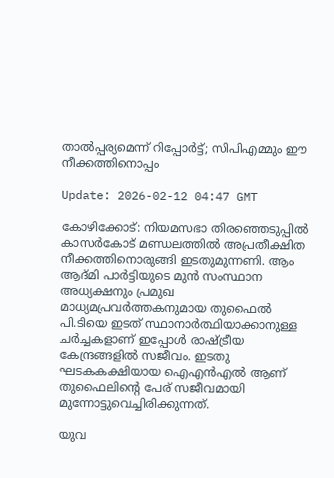താല്‍പ്പര്യമെന്ന് റിപ്പോര്‍ട്ട്; സിപിഎമ്മും ഈ നീക്കത്തിനൊപ്പം

Update: 2026-02-12 04:47 GMT

കോഴിക്കോട്: നിയമസഭാ തിരഞ്ഞെടുപ്പില്‍ കാസര്‍കോട് മണ്ഡലത്തില്‍ അപ്രതീക്ഷിത നീക്കത്തിനൊരുങ്ങി ഇടതുമുന്നണി. ആം ആദ്മി പാര്‍ട്ടിയുടെ മുന്‍ സംസ്ഥാന അധ്യക്ഷനും പ്രമുഖ മാധ്യമപ്രവര്‍ത്തകനുമായ തുഫൈല്‍ പി.ടിയെ ഇടത് സ്ഥാനാര്‍ത്ഥിയാക്കാനുള്ള ചര്‍ച്ചകളാണ് ഇപ്പോള്‍ രാഷ്ട്രീയ കേന്ദ്രങ്ങളില്‍ സജീവം. ഇടതു ഘടകകക്ഷിയായ ഐഎന്‍എല്‍ ആണ് തുഫൈലിന്റെ പേര് സജീവമായി മുന്നോട്ടുവെച്ചിരിക്കുന്നത്.

യുവ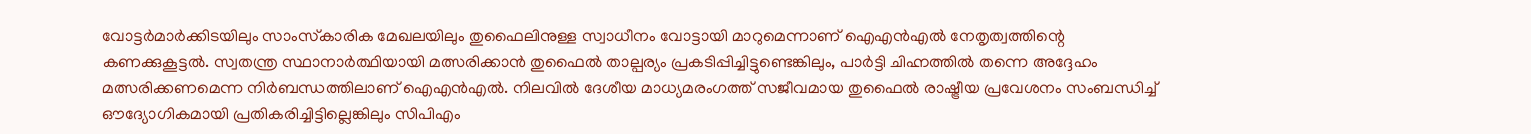വോട്ടര്‍മാര്‍ക്കിടയിലും സാംസ്‌കാരിക മേഖലയിലും തുഫൈലിനുള്ള സ്വാധീനം വോട്ടായി മാറുമെന്നാണ് ഐഎന്‍എല്‍ നേതൃത്വത്തിന്റെ കണക്കുകൂട്ടല്‍. സ്വതന്ത്ര സ്ഥാനാര്‍ത്ഥിയായി മത്സരിക്കാന്‍ തുഫൈല്‍ താല്പര്യം പ്രകടിപ്പിച്ചിട്ടുണ്ടെങ്കിലും, പാര്‍ട്ടി ചിഹ്നത്തില്‍ തന്നെ അദ്ദേഹം മത്സരിക്കണമെന്ന നിര്‍ബന്ധത്തിലാണ് ഐഎന്‍എല്‍. നിലവില്‍ ദേശീയ മാധ്യമരംഗത്ത് സജീവമായ തുഫൈല്‍ രാഷ്ട്രീയ പ്രവേശനം സംബന്ധിച്ച് ഔദ്യോഗികമായി പ്രതികരിച്ചിട്ടില്ലെങ്കിലും സിപിഎം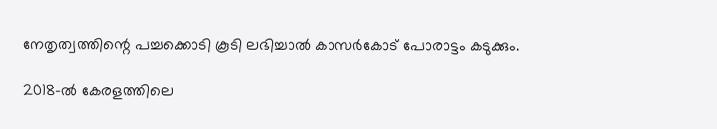നേതൃത്വത്തിന്റെ പച്ചക്കൊടി കൂടി ലഭിച്ചാല്‍ കാസര്‍കോട് പോരാട്ടം കടുക്കും.

2018-ല്‍ കേരളത്തിലെ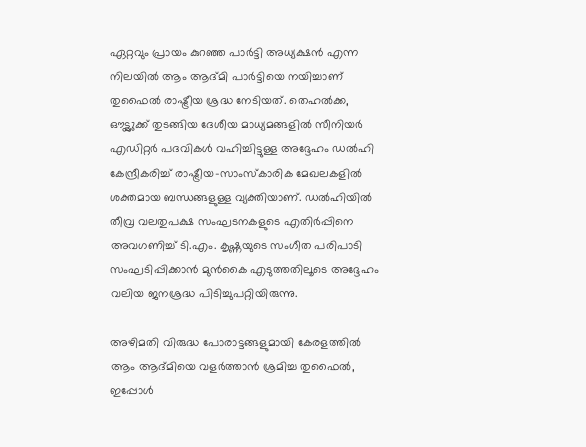ഏറ്റവും പ്രായം കുറഞ്ഞ പാര്‍ട്ടി അധ്യക്ഷന്‍ എന്ന നിലയില്‍ ആം ആദ്മി പാര്‍ട്ടിയെ നയിച്ചാണ് തുഫൈല്‍ രാഷ്ട്രീയ ശ്രദ്ധ നേടിയത്. തെഹല്‍ക്ക, ഔട്ട്ലുക്ക് തുടങ്ങിയ ദേശീയ മാധ്യമങ്ങളില്‍ സീനിയര്‍ എഡിറ്റര്‍ പദവികള്‍ വഹിച്ചിട്ടുള്ള അദ്ദേഹം ഡല്‍ഹി കേന്ദ്രീകരിച്ച് രാഷ്ട്രീയ-സാംസ്‌കാരിക മേഖലകളില്‍ ശക്തമായ ബന്ധങ്ങളുള്ള വ്യക്തിയാണ്. ഡല്‍ഹിയില്‍ തീവ്ര വലതുപക്ഷ സംഘടനകളുടെ എതിര്‍പ്പിനെ അവഗണിച്ച് ടി.എം. കൃഷ്ണയുടെ സംഗീത പരിപാടി സംഘടിപ്പിക്കാന്‍ മുന്‍കൈ എടുത്തതിലൂടെ അദ്ദേഹം വലിയ ജനശ്രദ്ധ പിടിച്ചുപറ്റിയിരുന്നു.

അഴിമതി വിരുദ്ധ പോരാട്ടങ്ങളുമായി കേരളത്തില്‍ ആം ആദ്മിയെ വളര്‍ത്താന്‍ ശ്രമിച്ച തുഫൈല്‍, ഇപ്പോള്‍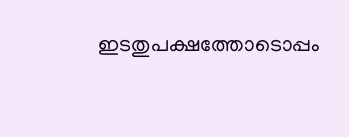ഇടതുപക്ഷത്തോടൊപ്പം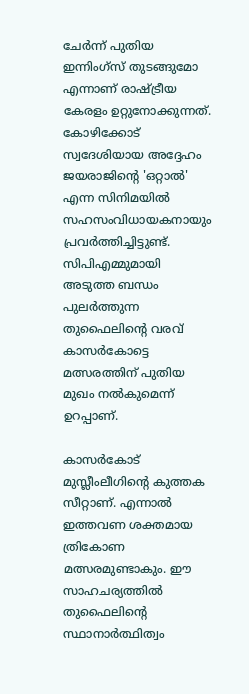ചേര്‍ന്ന് പുതിയ ഇന്നിംഗ്‌സ് തുടങ്ങുമോ എന്നാണ് രാഷ്ട്രീയ കേരളം ഉറ്റുനോക്കുന്നത്. കോഴിക്കോട് സ്വദേശിയായ അദ്ദേഹം ജയരാജിന്റെ 'ഒറ്റാല്‍' എന്ന സിനിമയില്‍ സഹസംവിധായകനായും പ്രവര്‍ത്തിച്ചിട്ടുണ്ട്. സിപിഎമ്മുമായി അടുത്ത ബന്ധം പുലര്‍ത്തുന്ന തുഫൈലിന്റെ വരവ് കാസര്‍കോട്ടെ മത്സരത്തിന് പുതിയ മുഖം നല്‍കുമെന്ന് ഉറപ്പാണ്.

കാസര്‍കോട് മുസ്ലീംലീഗിന്റെ കുത്തക സീറ്റാണ്. എന്നാല്‍ ഇത്തവണ ശക്തമായ ത്രികോണ മത്സരമുണ്ടാകും. ഈ സാഹചര്യത്തില്‍ തുഫൈലിന്റെ സ്ഥാനാര്‍ത്ഥിത്വം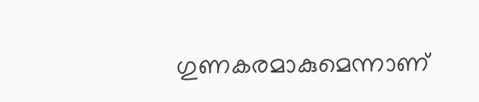ഗുണകരമാകുമെന്നാണ്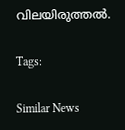വിലയിരുത്തല്‍.

Tags:

Similar News